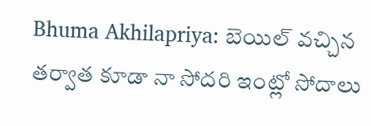Bhuma Akhilapriya: బెయిల్ వచ్చిన తర్వాత కూడా నా సోదరి ఇంట్లో సోదాలు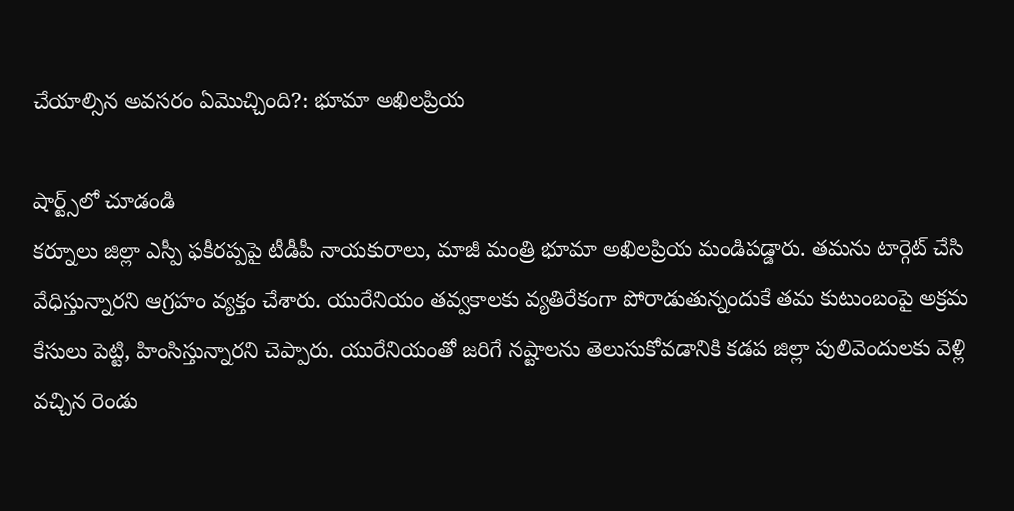చేయాల్సిన అవసరం ఏమొచ్చింది?: భూమా అఖిలప్రియ

షార్ట్స్‌లో చూడండి
కర్నూలు జిల్లా ఎస్పీ ఫకీరప్పపై టీడీపీ నాయకురాలు, మాజీ మంత్రి భూమా అఖిలప్రియ మండిపడ్డారు. తమను టార్గెట్ చేసి వేధిస్తున్నారని ఆగ్రహం వ్యక్తం చేశారు. యురేనియం తవ్వకాలకు వ్యతిరేకంగా పోరాడుతున్నందుకే తమ కుటుంబంపై అక్రమ కేసులు పెట్టి, హింసిస్తున్నారని చెప్పారు. యురేనియంతో జరిగే నష్టాలను తెలుసుకోవడానికి కడప జిల్లా పులివెందులకు వెళ్లి వచ్చిన రెండు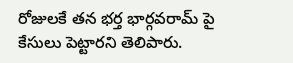రోజులకే తన భర్త భార్గవరామ్ పై కేసులు పెట్టారని తెలిపారు.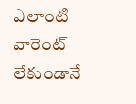ఎలాంటి వారెంట్ లేకుండానే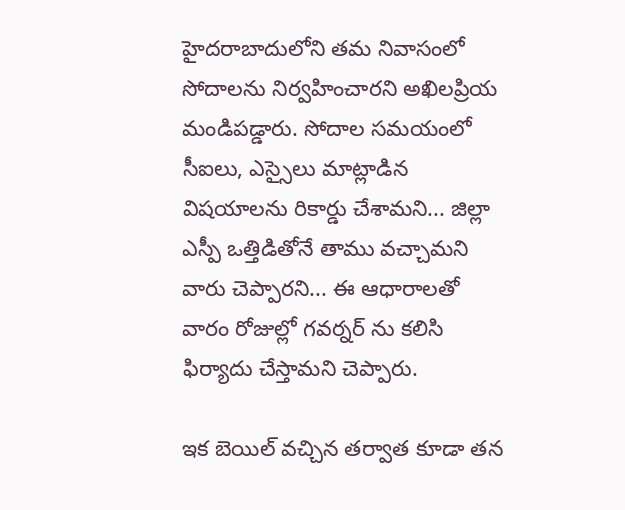హైదరాబాదులోని తమ నివాసంలో సోదాలను నిర్వహించారని అఖిలప్రియ మండిపడ్డారు. సోదాల సమయంలో సీఐలు, ఎస్సైలు మాట్లాడిన విషయాలను రికార్డు చేశామని... జిల్లా ఎస్పీ ఒత్తిడితోనే తాము వచ్చామని వారు చెప్పారని... ఈ ఆధారాలతో వారం రోజుల్లో గవర్నర్ ను కలిసి ఫిర్యాదు చేస్తామని చెప్పారు.

ఇక బెయిల్ వచ్చిన తర్వాత కూడా తన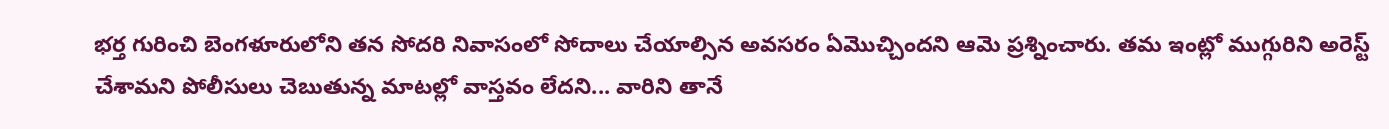భర్త గురించి బెంగళూరులోని తన సోదరి నివాసంలో సోదాలు చేయాల్సిన అవసరం ఏమొచ్చిందని ఆమె ప్రశ్నించారు. తమ ఇంట్లో ముగ్గురిని అరెస్ట్ చేశామని పోలీసులు చెబుతున్న మాటల్లో వాస్తవం లేదని... వారిని తానే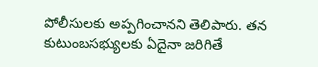పోలీసులకు అప్పగించానని తెలిపారు. తన కుటుంబసభ్యులకు ఏదైనా జరిగితే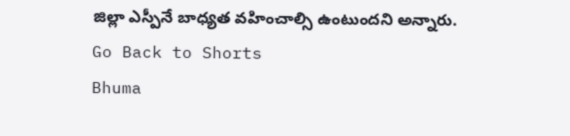జిల్లా ఎస్పీనే బాధ్యత వహించాల్సి ఉంటుందని అన్నారు.
Go Back to Shorts
Bhuma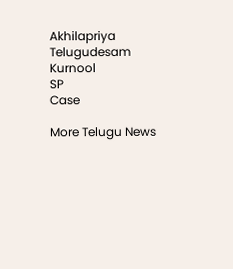Akhilapriya
Telugudesam
Kurnool
SP
Case

More Telugu News